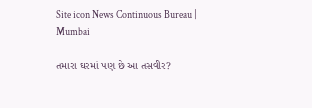Site icon News Continuous Bureau | Mumbai

તમારા ઘરમાં પણ છે આ તસવીર?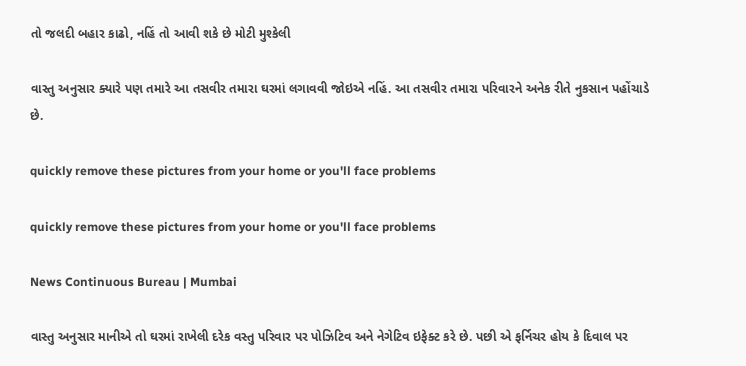તો જલદી બહાર કાઢો, નહિં તો આવી શકે છે મોટી મુશ્કેલી

વાસ્તુ અનુસાર ક્યારે પણ તમારે આ તસવીર તમારા ઘરમાં લગાવવી જોઇએ નહિં. આ તસવીર તમારા પરિવારને અનેક રીતે નુકસાન પહોંચાડે છે.

quickly remove these pictures from your home or you'll face problems

quickly remove these pictures from your home or you'll face problems

News Continuous Bureau | Mumbai

વાસ્તુ અનુસાર માનીએ તો ઘરમાં રાખેલી દરેક વસ્તુ પરિવાર પર પોઝિટિવ અને નેગેટિવ ઇફેક્ટ કરે છે. પછી એ ફર્નિચર હોય કે દિવાલ પર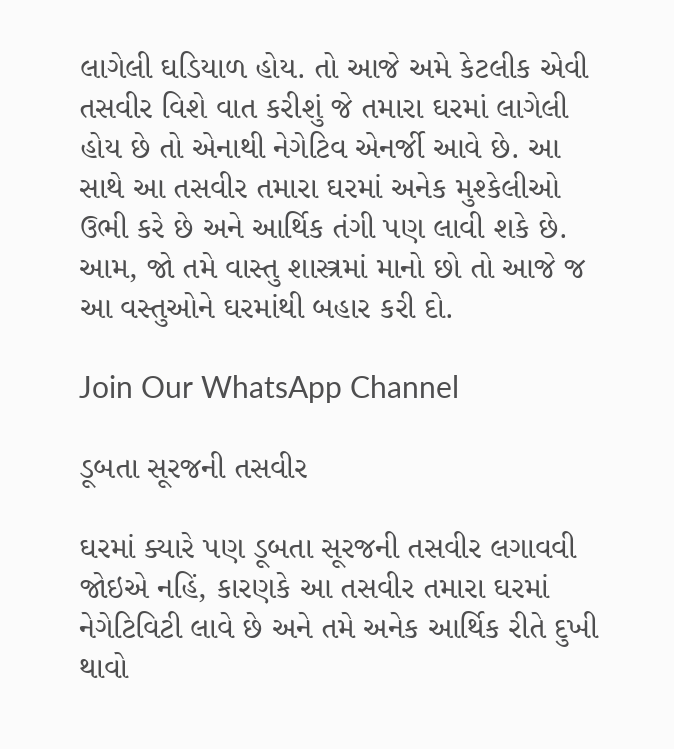લાગેલી ઘડિયાળ હોય. તો આજે અમે કેટલીક એવી તસવીર વિશે વાત કરીશું જે તમારા ઘરમાં લાગેલી હોય છે તો એનાથી નેગેટિવ એનર્જી આવે છે. આ સાથે આ તસવીર તમારા ઘરમાં અનેક મુશ્કેલીઓ ઉભી કરે છે અને આર્થિક તંગી પણ લાવી શકે છે. આમ, જો તમે વાસ્તુ શાસ્ત્રમાં માનો છો તો આજે જ આ વસ્તુઓને ઘરમાંથી બહાર કરી દો.

Join Our WhatsApp Channel

ડૂબતા સૂરજની તસવીર

ઘરમાં ક્યારે પણ ડૂબતા સૂરજની તસવીર લગાવવી જોઇએ નહિં, કારણકે આ તસવીર તમારા ઘરમાં નેગેટિવિટી લાવે છે અને તમે અનેક આર્થિક રીતે દુખી થાવો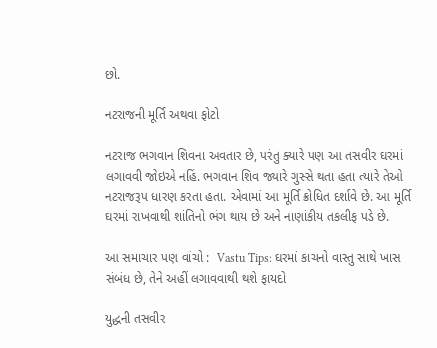છો.

નટરાજની મૂર્તિ અથવા ફોટો

નટરાજ ભગવાન શિવના અવતાર છે, પરંતુ ક્યારે પણ આ તસવીર ઘરમાં લગાવવી જોઇએ નહિં. ભગવાન શિવ જ્યારે ગુસ્સે થતા હતા ત્યારે તેઓ નટરાજરૂપ ધારણ કરતા હતા. એવામાં આ મૂર્તિ ક્રોધિત દર્શાવે છે. આ મૂર્તિ ઘરમાં રાખવાથી શાંતિનો ભંગ થાય છે અને નાણાંકીય તકલીફ પડે છે.

આ સમાચાર પણ વાંચો :  Vastu Tips: ઘરમાં કાચનો વાસ્તુ સાથે ખાસ સંબંધ છે, તેને અહીં લગાવવાથી થશે ફાયદો

યુદ્ધની તસવીર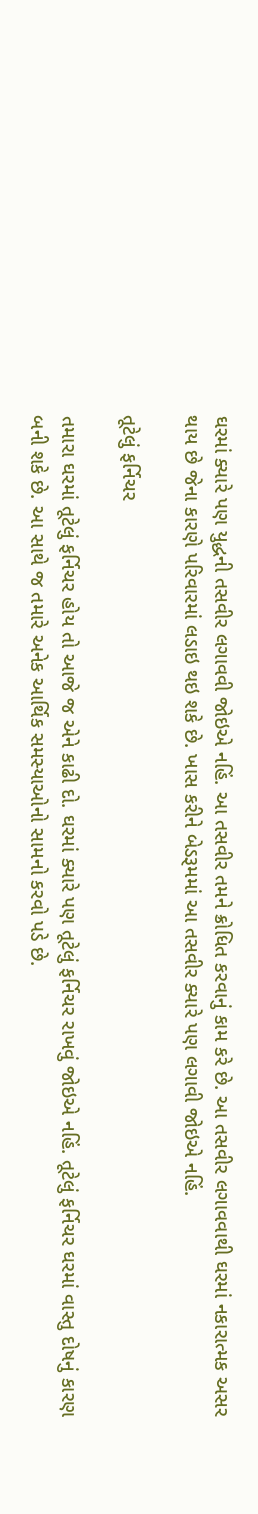ઘરમાં ક્યારે પણ યુદ્ધની તસવીર લગાવવી જોઇએ નહિં. આ તસવીર તમને ક્રોધિત કરવાનું કામ કરે છે. આ તસવીર લગાવવાથી ઘરમાં નકારાત્મક અસર થાય છે જેના કારણે પરિવારમાં લડાઇ થઇ શકે છે. ખાસ કરીને બેડરૂમમાં આ તસવીર ક્યારે પણ લગાવી જોઇએ નહિં.

તૂટેલું ફર્નિચર

તમારા ઘરમાં તૂટેલું ફર્નિચર હોય તો આજે જ એને કાઢી દો. ઘરમાં ક્યારે પણ તૂટેલું ફર્નિચર રાખવું જોઇએ નહિં. તૂટેલું ફર્નિચર ઘરમાં વાસ્તુ દોષનું કારણ બની શકે છે. આ સાથે જ તમારે અનેક આર્થિક સમસ્યાઓનો સામનો કરવો પડે છે.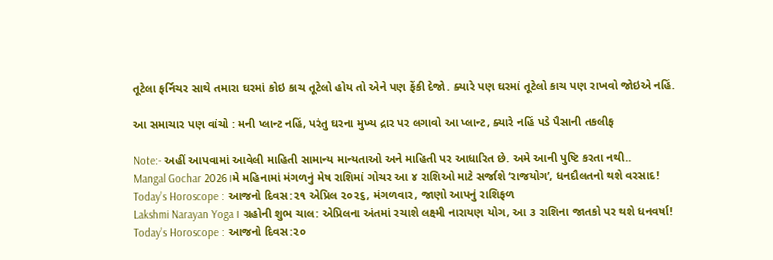તૂટેલા ફર્નિચર સાથે તમારા ઘરમાં કોઇ કાચ તૂટેલો હોય તો એને પણ ફેંકી દેજો. ક્યારે પણ ઘરમાં તૂટેલો કાચ પણ રાખવો જોઇએ નહિં.

આ સમાચાર પણ વાંચો : મની પ્લાન્ટ નહિં, પરંતુ ઘરના મુખ્ય દ્રાર પર લગાવો આ પ્લાન્ટ, ક્યારે નહિં પડે પૈસાની તકલીફ

Note:- અહીં આપવામાં આવેલી માહિતી સામાન્ય માન્યતાઓ અને માહિતી પર આધારિત છે. અમે આની પુષ્ટિ કરતા નથી..
Mangal Gochar 2026।મે મહિનામાં મંગળનું મેષ રાશિમાં ગોચર આ ૪ રાશિઓ માટે સર્જાશે ‘રાજયોગ’, ધનદૌલતનો થશે વરસાદ!
Today’s Horoscope : આજનો દિવસ:૨૧ એપ્રિલ ૨૦૨૬, મંગળવાર, જાણો આપનું રાશિફળ
Lakshmi Narayan Yoga। ગ્રહોની શુભ ચાલ: એપ્રિલના અંતમાં રચાશે લક્ષ્મી નારાયણ યોગ, આ ૩ રાશિના જાતકો પર થશે ધનવર્ષા!
Today’s Horoscope : આજનો દિવસ:૨૦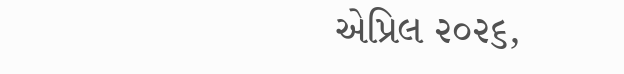એપ્રિલ ૨૦૨૬,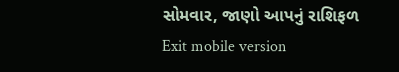સોમવાર, જાણો આપનું રાશિફળ
Exit mobile version